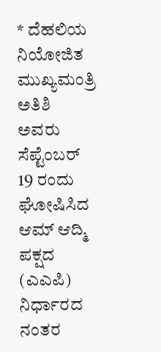* ದೆಹಲಿಯ ನಿಯೋಜಿತ ಮುಖ್ಯಮಂತ್ರಿ ಅತಿಶಿ ಅವರು ಸೆಪ್ಟೆಂಬರ್ 19 ರಂದು ಘೋಷಿಸಿದ ಆಮ್ ಆದ್ಮಿ ಪಕ್ಷದ (ಎಎಪಿ) ನಿರ್ಧಾರದ ನಂತರ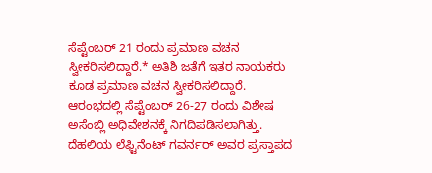ಸೆಪ್ಟೆಂಬರ್ 21 ರಂದು ಪ್ರಮಾಣ ವಚನ ಸ್ವೀಕರಿಸಲಿದ್ದಾರೆ.* ಅತಿಶಿ ಜತೆಗೆ ಇತರ ನಾಯಕರು ಕೂಡ ಪ್ರಮಾಣ ವಚನ ಸ್ವೀಕರಿಸಲಿದ್ದಾರೆ. ಆರಂಭದಲ್ಲಿ ಸೆಪ್ಟೆಂಬರ್ 26-27 ರಂದು ವಿಶೇಷ ಅಸೆಂಬ್ಲಿ ಅಧಿವೇಶನಕ್ಕೆ ನಿಗದಿಪಡಿಸಲಾಗಿತ್ತು. ದೆಹಲಿಯ ಲೆಫ್ಟಿನೆಂಟ್ ಗವರ್ನರ್ ಅವರ ಪ್ರಸ್ತಾಪದ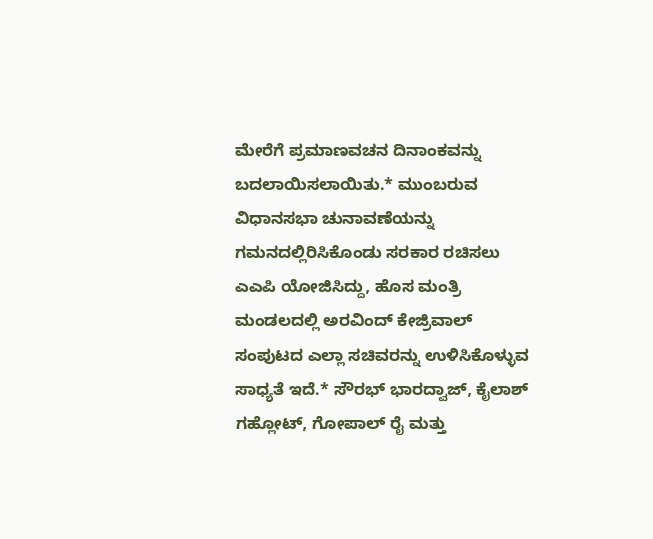ಮೇರೆಗೆ ಪ್ರಮಾಣವಚನ ದಿನಾಂಕವನ್ನು ಬದಲಾಯಿಸಲಾಯಿತು.* ಮುಂಬರುವ ವಿಧಾನಸಭಾ ಚುನಾವಣೆಯನ್ನು ಗಮನದಲ್ಲಿರಿಸಿಕೊಂಡು ಸರಕಾರ ರಚಿಸಲು ಎಎಪಿ ಯೋಜಿಸಿದ್ದು, ಹೊಸ ಮಂತ್ರಿ ಮಂಡಲದಲ್ಲಿ ಅರವಿಂದ್ ಕೇಜ್ರಿವಾಲ್ ಸಂಪುಟದ ಎಲ್ಲಾ ಸಚಿವರನ್ನು ಉಳಿಸಿಕೊಳ್ಳುವ ಸಾಧ್ಯತೆ ಇದೆ.* ಸೌರಭ್ ಭಾರದ್ವಾಜ್, ಕೈಲಾಶ್ ಗಹ್ಲೋಟ್, ಗೋಪಾಲ್ ರೈ ಮತ್ತು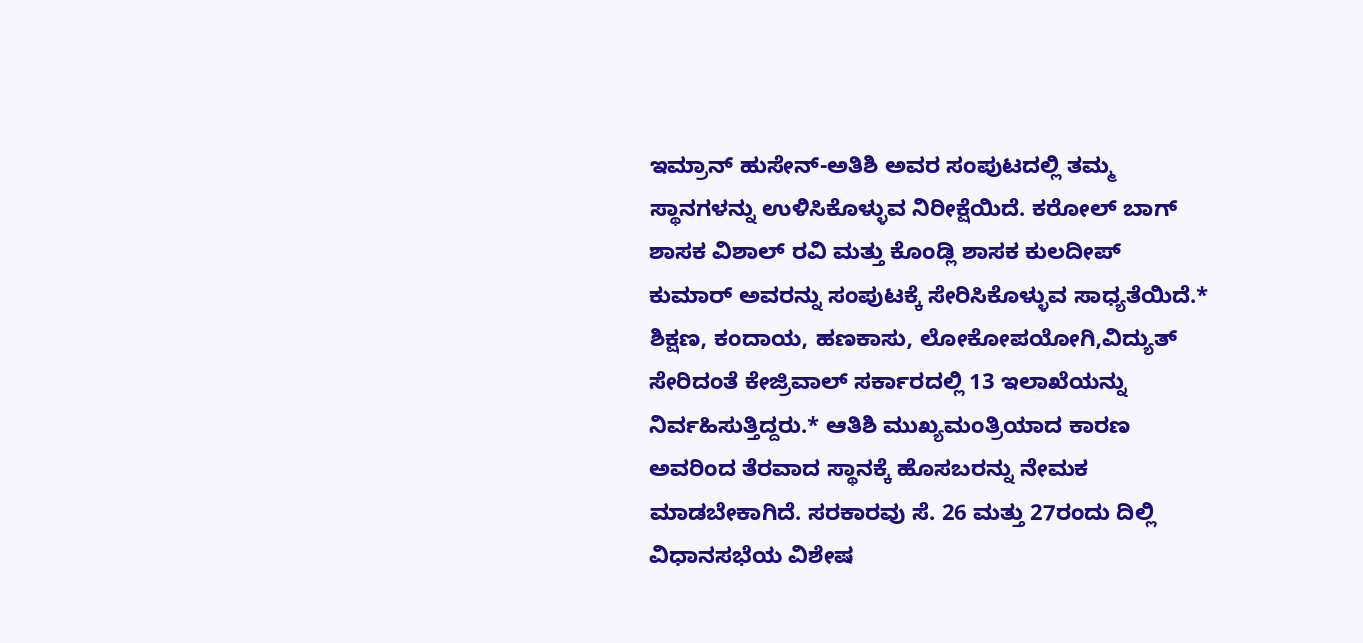ಇಮ್ರಾನ್ ಹುಸೇನ್-ಅತಿಶಿ ಅವರ ಸಂಪುಟದಲ್ಲಿ ತಮ್ಮ ಸ್ಥಾನಗಳನ್ನು ಉಳಿಸಿಕೊಳ್ಳುವ ನಿರೀಕ್ಷೆಯಿದೆ. ಕರೋಲ್ ಬಾಗ್ ಶಾಸಕ ವಿಶಾಲ್ ರವಿ ಮತ್ತು ಕೊಂಡ್ಲಿ ಶಾಸಕ ಕುಲದೀಪ್ ಕುಮಾರ್ ಅವರನ್ನು ಸಂಪುಟಕ್ಕೆ ಸೇರಿಸಿಕೊಳ್ಳುವ ಸಾಧ್ಯತೆಯಿದೆ.* ಶಿಕ್ಷಣ, ಕಂದಾಯ, ಹಣಕಾಸು, ಲೋಕೋಪಯೋಗಿ,ವಿದ್ಯುತ್ ಸೇರಿದಂತೆ ಕೇಜ್ರಿವಾಲ್ ಸರ್ಕಾರದಲ್ಲಿ 13 ಇಲಾಖೆಯನ್ನು ನಿರ್ವಹಿಸುತ್ತಿದ್ದರು.* ಆತಿಶಿ ಮುಖ್ಯಮಂತ್ರಿಯಾದ ಕಾರಣ ಅವರಿಂದ ತೆರವಾದ ಸ್ಥಾನಕ್ಕೆ ಹೊಸಬರನ್ನು ನೇಮಕ ಮಾಡಬೇಕಾಗಿದೆ. ಸರಕಾರವು ಸೆ. 26 ಮತ್ತು 27ರಂದು ದಿಲ್ಲಿ ವಿಧಾನಸಭೆಯ ವಿಶೇಷ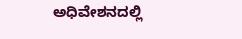ಅಧಿವೇಶನದಲ್ಲಿ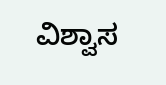ವಿಶ್ವಾಸ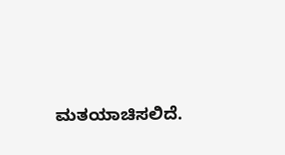ಮತಯಾಚಿಸಲಿದೆ.